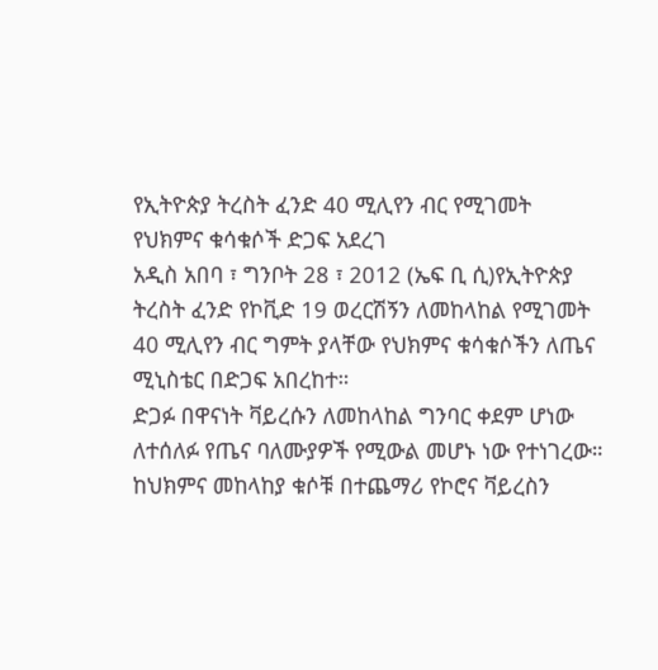የኢትዮጵያ ትረስት ፈንድ 40 ሚሊየን ብር የሚገመት የህክምና ቁሳቁሶች ድጋፍ አደረገ
አዲስ አበባ ፣ ግንቦት 28 ፣ 2012 (ኤፍ ቢ ሲ)የኢትዮጵያ ትረስት ፈንድ የኮቪድ 19 ወረርሽኝን ለመከላከል የሚገመት 40 ሚሊየን ብር ግምት ያላቸው የህክምና ቁሳቁሶችን ለጤና ሚኒስቴር በድጋፍ አበረከተ።
ድጋፉ በዋናነት ቫይረሱን ለመከላከል ግንባር ቀደም ሆነው ለተሰለፉ የጤና ባለሙያዎች የሚውል መሆኑ ነው የተነገረው።
ከህክምና መከላከያ ቁሶቹ በተጨማሪ የኮሮና ቫይረስን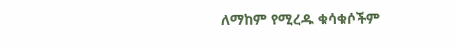ለማከም የሚረዱ ቁሳቁሶችም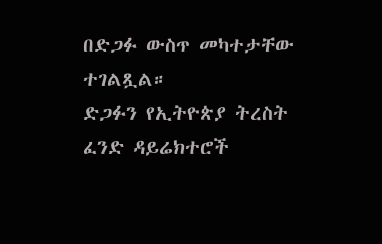በድጋፉ ውስጥ መካተታቸው ተገልጿል።
ድጋፉን የኢትዮጵያ ትረስት ፈንድ ዳይሬክተሮች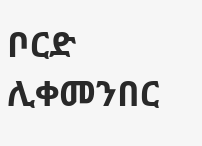ቦርድ ሊቀመንበር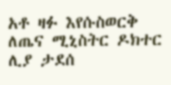አቶ ዛፉ እየሱስወርቅ ለጤና ሚኒስትር ዶክተር ሊያ ታደሰ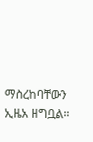ማስረከባቸውን ኢዜአ ዘግቧል።